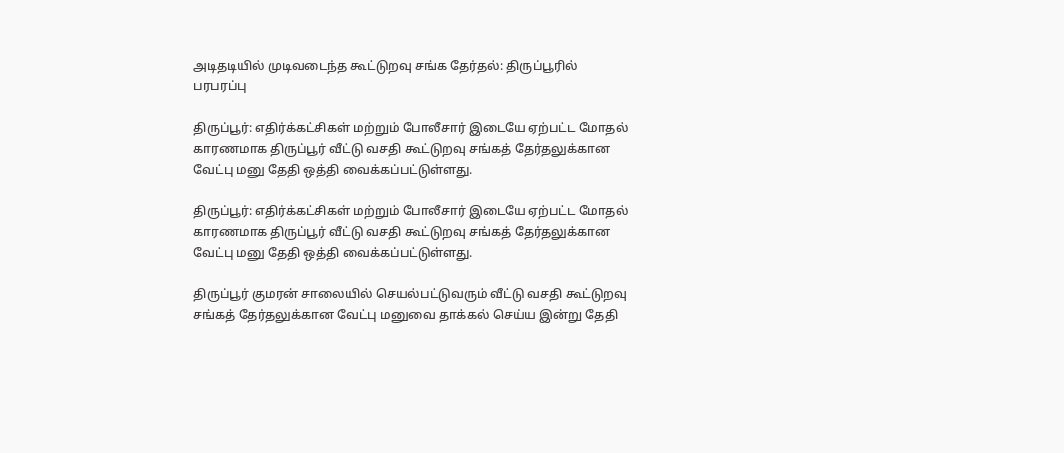அடிதடியில் முடிவடைந்த கூட்டுறவு சங்க தேர்தல்: திருப்பூரில் பரபரப்பு

திருப்பூர்: எதிர்க்கட்சிகள் மற்றும் போலீசார் இடையே ஏற்பட்ட மோதல் காரணமாக திருப்பூர் வீட்டு வசதி கூட்டுறவு சங்கத் தேர்தலுக்கான வேட்பு மனு தேதி ஒத்தி வைக்கப்பட்டுள்ளது.

திருப்பூர்: எதிர்க்கட்சிகள் மற்றும் போலீசார் இடையே ஏற்பட்ட மோதல் காரணமாக திருப்பூர் வீட்டு வசதி கூட்டுறவு சங்கத் தேர்தலுக்கான வேட்பு மனு தேதி ஒத்தி வைக்கப்பட்டுள்ளது.

திருப்பூர் குமரன் சாலையில் செயல்பட்டுவரும் வீட்டு வசதி கூட்டுறவு சங்கத் தேர்தலுக்கான வேட்பு மனுவை தாக்கல் செய்ய இன்று தேதி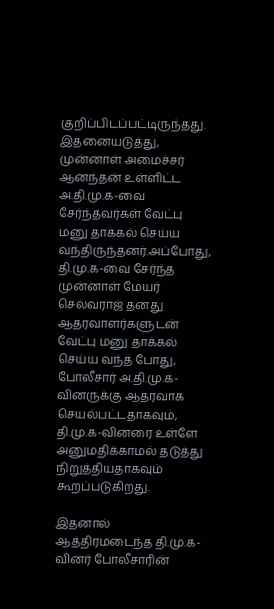குறிப்பிடப்பட்டிருந்தது. இதனையடுத்து, முன்னாள் அமைச்சர் ஆனந்தன் உள்ளிட்ட அ.தி.மு.க-வை சேர்ந்தவர்கள் வேட்பு மனு தாக்கல் செய்ய வந்திருந்தனர்.அப்போது, தி.மு.க-வை சேர்ந்த முன்னாள் மேயர் செல்வராஜ் தனது ஆதரவாளர்களுடன் வேட்பு மனு தாக்கல் செய்ய வந்த போது, போலீசார் அ.தி.மு.க-வினருக்கு ஆதரவாக செயல்பட்டதாகவும், தி.மு.க-வினரை உள்ளே அனுமதிக்காமல் தடுத்து நிறுத்தியதாகவும் கூறப்படுகிறது.

இதனால் ஆத்திரமடைந்த தி.மு.க-வினர் போலீசாரின்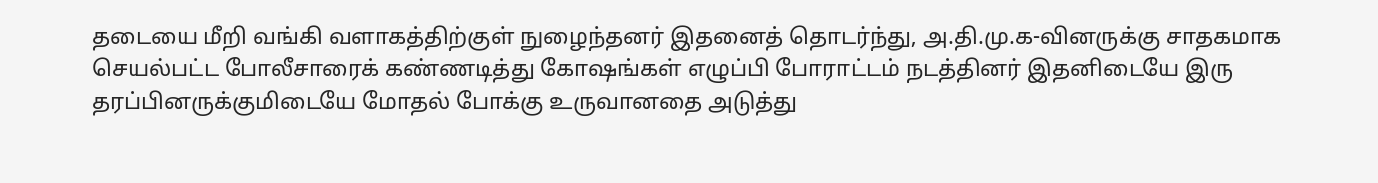தடையை மீறி வங்கி வளாகத்திற்குள் நுழைந்தனர் இதனைத் தொடர்ந்து, அ.தி.மு.க-வினருக்கு சாதகமாக செயல்பட்ட போலீசாரைக் கண்ணடித்து கோஷங்கள் எழுப்பி போராட்டம் நடத்தினர் இதனிடையே இரு தரப்பினருக்குமிடையே மோதல் போக்கு உருவானதை அடுத்து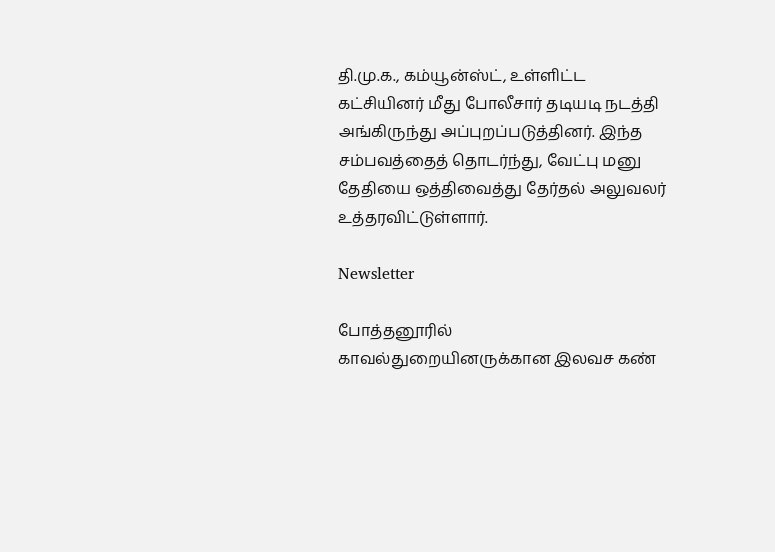தி.மு.க., கம்யூன்ஸ்ட், உள்ளிட்ட கட்சியினர் மீது போலீசார் தடியடி நடத்தி அங்கிருந்து அப்புறப்படுத்தினர். இந்த சம்பவத்தைத் தொடர்ந்து, வேட்பு மனு தேதியை ஒத்திவைத்து தேர்தல் அலுவலர் உத்தரவிட்டுள்ளார்.

Newsletter

போத்தனூரில் காவல்துறையினருக்கான இலவச கண்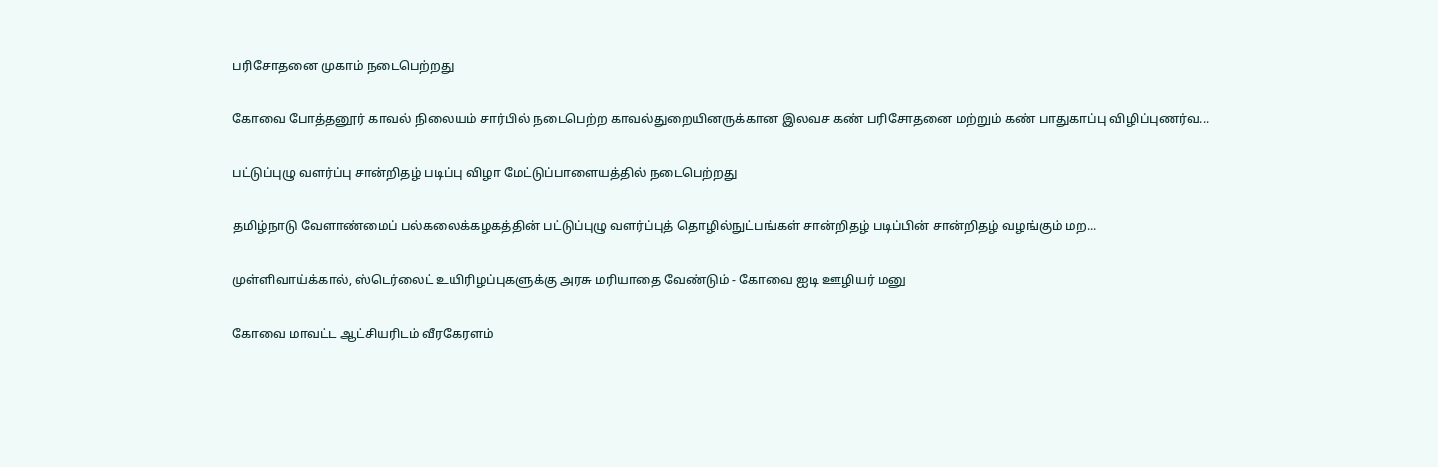பரிசோதனை முகாம் நடைபெற்றது

கோவை போத்தனூர் காவல் நிலையம் சார்பில் நடைபெற்ற காவல்துறையினருக்கான இலவச கண் பரிசோதனை மற்றும் கண் பாதுகாப்பு விழிப்புணர்வ...

பட்டுப்புழு வளர்ப்பு சான்றிதழ் படிப்பு விழா மேட்டுப்பாளையத்தில் நடைபெற்றது

தமிழ்நாடு வேளாண்மைப் பல்கலைக்கழகத்தின் பட்டுப்புழு வளர்ப்புத் தொழில்நுட்பங்கள் சான்றிதழ் படிப்பின் சான்றிதழ் வழங்கும் மற...

முள்ளிவாய்க்கால், ஸ்டெர்லைட் உயிரிழப்புகளுக்கு அரசு மரியாதை வேண்டும் - கோவை ஐடி ஊழியர் மனு

கோவை மாவட்ட ஆட்சியரிடம் வீரகேரளம்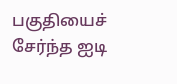பகுதியைச் சேர்ந்த ஐடி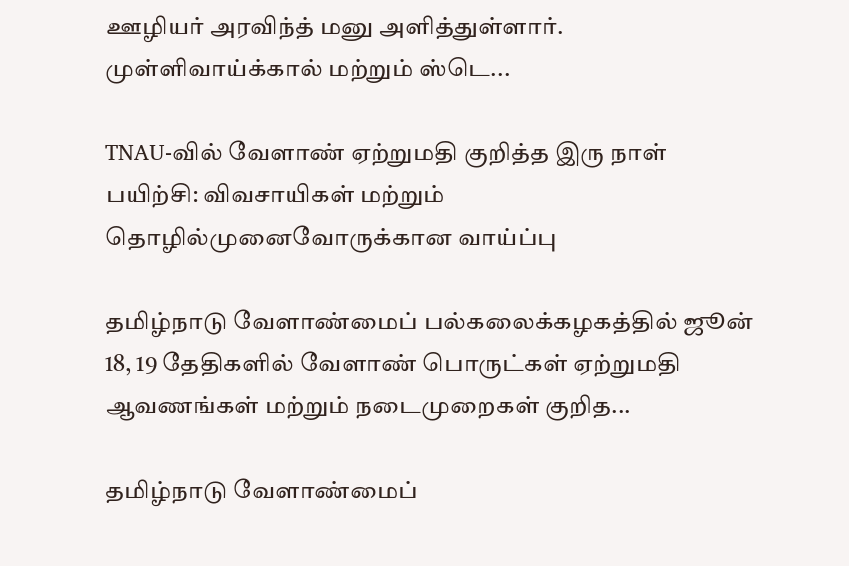ஊழியர் அரவிந்த் மனு அளித்துள்ளார். முள்ளிவாய்க்கால் மற்றும் ஸ்டெ...

TNAU-வில் வேளாண் ஏற்றுமதி குறித்த இரு நாள் பயிற்சி: விவசாயிகள் மற்றும் தொழில்முனைவோருக்கான வாய்ப்பு

தமிழ்நாடு வேளாண்மைப் பல்கலைக்கழகத்தில் ஜூன் 18, 19 தேதிகளில் வேளாண் பொருட்கள் ஏற்றுமதி ஆவணங்கள் மற்றும் நடைமுறைகள் குறித...

தமிழ்நாடு வேளாண்மைப்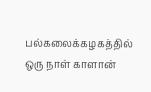பல்கலைக்கழகத்தில் ஒரு நாள் காளான்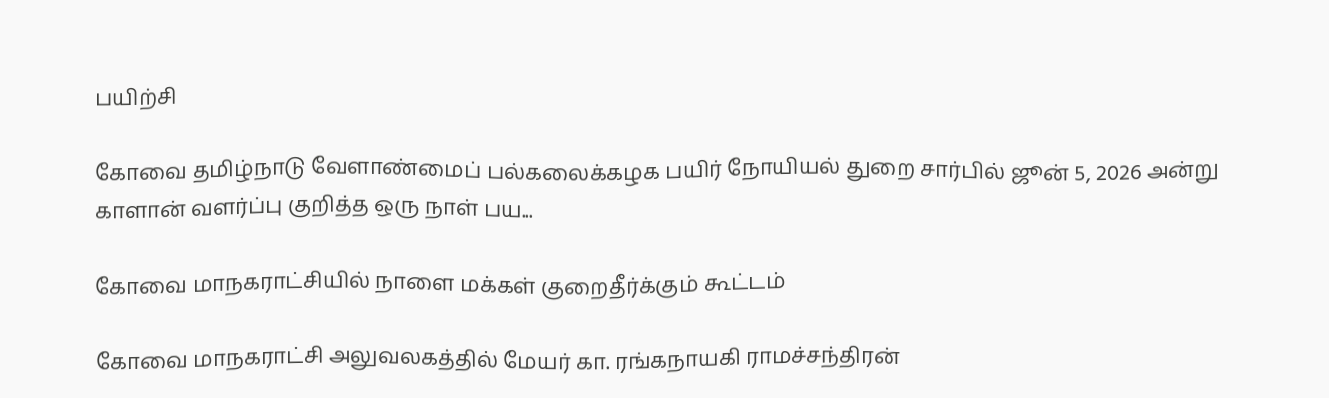பயிற்சி

கோவை தமிழ்நாடு வேளாண்மைப் பல்கலைக்கழக பயிர் நோயியல் துறை சார்பில் ஜூன் 5, 2026 அன்று காளான் வளர்ப்பு குறித்த ஒரு நாள் பய...

கோவை மாநகராட்சியில் நாளை மக்கள் குறைதீர்க்கும் கூட்டம்

கோவை மாநகராட்சி அலுவலகத்தில் மேயர் கா. ரங்கநாயகி ராமச்சந்திரன்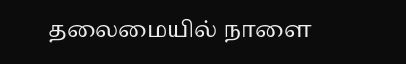தலைமையில் நாளை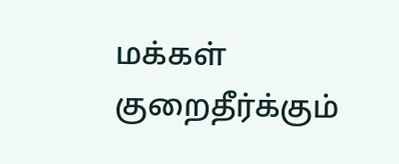மக்கள் குறைதீர்க்கும்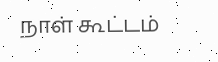நாள் கூட்டம்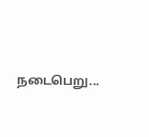நடைபெறு...